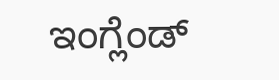ಇಂಗ್ಲೆಂಡ್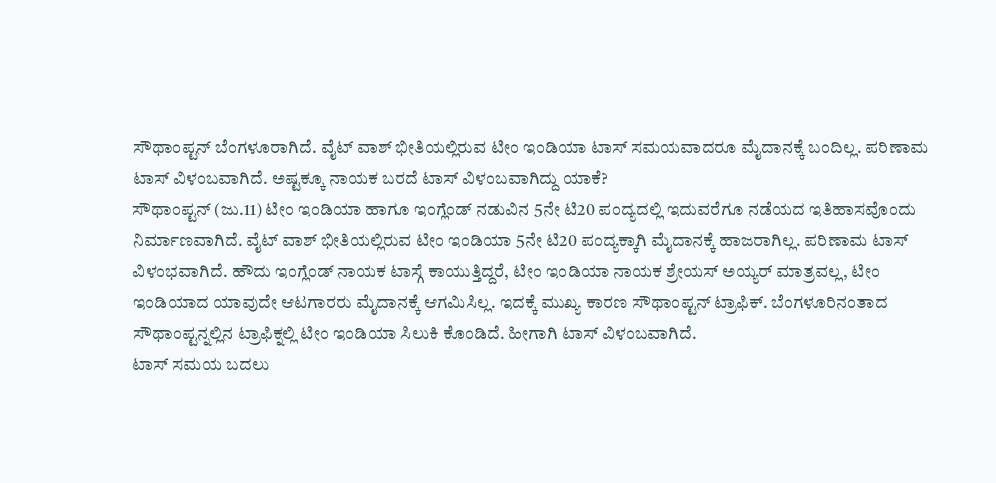ಸೌಥಾಂಪ್ಟನ್ ಬೆಂಗಳೂರಾಗಿದೆ. ವೈಟ್ ವಾಶ್ ಭೀತಿಯಲ್ಲಿರುವ ಟೀಂ ಇಂಡಿಯಾ ಟಾಸ್ ಸಮಯವಾದರೂ ಮೈದಾನಕ್ಕೆ ಬಂದಿಲ್ಲ. ಪರಿಣಾಮ ಟಾಸ್ ವಿಳಂಬವಾಗಿದೆ. ಅಷ್ಟಕ್ಕೂ ನಾಯಕ ಬರದೆ ಟಾಸ್ ವಿಳಂಬವಾಗಿದ್ದು ಯಾಕೆ?
ಸೌಥಾಂಪ್ಟನ್ (ಜು.11) ಟೀಂ ಇಂಡಿಯಾ ಹಾಗೂ ಇಂಗ್ಲೆಂಡ್ ನಡುವಿನ 5ನೇ ಟಿ20 ಪಂದ್ಯದಲ್ಲಿ ಇದುವರೆಗೂ ನಡೆಯದ ಇತಿಹಾಸವೊಂದು ನಿರ್ಮಾಣವಾಗಿದೆ. ವೈಟ್ ವಾಶ್ ಭೀತಿಯಲ್ಲಿರುವ ಟೀಂ ಇಂಡಿಯಾ 5ನೇ ಟಿ20 ಪಂದ್ಯಕ್ಕಾಗಿ ಮೈದಾನಕ್ಕೆ ಹಾಜರಾಗಿಲ್ಲ. ಪರಿಣಾಮ ಟಾಸ್ ವಿಳಂಭವಾಗಿದೆ. ಹೌದು ಇಂಗ್ಲೆಂಡ್ ನಾಯಕ ಟಾಸ್ಗೆ ಕಾಯುತ್ತಿದ್ದರೆ, ಟೀಂ ಇಂಡಿಯಾ ನಾಯಕ ಶ್ರೇಯಸ್ ಅಯ್ಯರ್ ಮಾತ್ರವಲ್ಲ, ಟೀಂ ಇಂಡಿಯಾದ ಯಾವುದೇ ಆಟಗಾರರು ಮೈದಾನಕ್ಕೆ ಆಗಮಿಸಿಲ್ಲ. ಇದಕ್ಕೆ ಮುಖ್ಯ ಕಾರಣ ಸೌಥಾಂಪ್ಟನ್ ಟ್ರಾಫಿಕ್. ಬೆಂಗಳೂರಿನಂತಾದ ಸೌಥಾಂಪ್ಟನ್ನಲ್ಲಿನ ಟ್ರಾಫಿಕ್ನಲ್ಲಿ ಟೀಂ ಇಂಡಿಯಾ ಸಿಲುಕಿ ಕೊಂಡಿದೆ. ಹೀಗಾಗಿ ಟಾಸ್ ವಿಳಂಬವಾಗಿದೆ.
ಟಾಸ್ ಸಮಯ ಬದಲು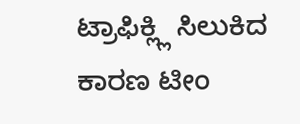ಟ್ರಾಫಿಕ್ಲ್ಲಿ ಸಿಲುಕಿದ ಕಾರಣ ಟೀಂ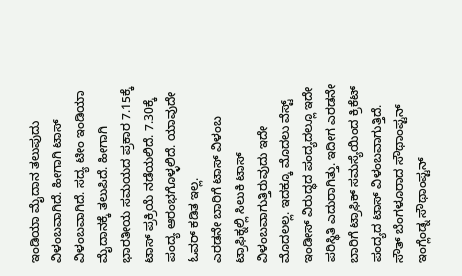ಇಂಡಿಯಾ ಮೈದಾನ ತಲುಪುದು ವಿಳಂಬವಾಗಿದೆ. ಹೀಗಾಗಿ ಟಾಸ್ ವಿಳಂಬವಾಗಿದೆ. ಸದ್ಯ ಟೀಂ ಇಂಡಿಯಾ ಮೈದಾನಕ್ಕೆ ತಲುಪಿದೆ. ಹೀಗಾಗಿ ಭಾರತೀಯ ಸಮಯದ ಪ್ರಕಾರ 7.15ಕ್ಕೆ ಟಾಸ್ ಪ್ರಕ್ರಿಯೆ ನಡೆಯಲಿದೆ. 7.30ಕ್ಕೆ ಪಂದ್ಯ ಆರಂಭಗೊಳ್ಳಲಿದೆ. ಯಾವುದೇ ಓವರ್ ಕಡಿತ ಇಲ್ಲ.
ಎರಡನೇ ಬಾರಿಗೆ ಟಾಸ್ ವಿಳಂಬ
ಟ್ರಾಫಿಕ್ನಲ್ಲಿ ಸಿಲುಕಿ ಟಾಸ್ ವಿಳಂಬವಾಗುತ್ತಿರುವುದು ಇದೇ ಮೊದಲಲ್ಲ. ಇದಕ್ಕೂ ಮೊದಲು ವೆಸ್ಟ್ ಇಂಡೀಸ್ ವಿರುದ್ಧದ ಪಂದ್ಯದಲ್ಲೂ ಇದೇ ಪರಿಸ್ಥಿತಿ ಎದುರಾಗಿತ್ತು. ಇದೀಗ ಎರಡನೇ ಬಾರಿಗೆ ಟ್ರಾಫಿಕ್ ಸಮಸ್ಯೆಯಿಂದ ಕ್ರಿಕೆಟ್ ಪಂದ್ಯದ ಟಾಸ್ ವಿಳಂಬವಾಗುತ್ತಿದೆ.
ಸೌತ್ ಬೆಂಗಳೂರಾದ ಸೌಥಾಂಪ್ಟನ್
ಇಂಗ್ಲೆಂಡ್ನ ಸೌಥಾಂಪ್ಟನ್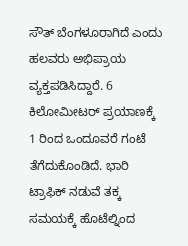ಸೌತ್ ಬೆಂಗಳೂರಾಗಿದೆ ಎಂದು ಹಲವರು ಅಭಿಪ್ರಾಯ ವ್ಯಕ್ತಪಡಿಸಿದ್ದಾರೆ. 6 ಕಿಲೋಮೀಟರ್ ಪ್ರಯಾಣಕ್ಕೆ 1 ರಿಂದ ಒಂದೂವರೆ ಗಂಟೆ ತೆಗೆದುಕೊಂಡಿದೆ. ಭಾರಿ ಟ್ರಾಫಿಕ್ ನಡುವೆ ತಕ್ಕ ಸಮಯಕ್ಕೆ ಹೊಟೆಲ್ನಿಂದ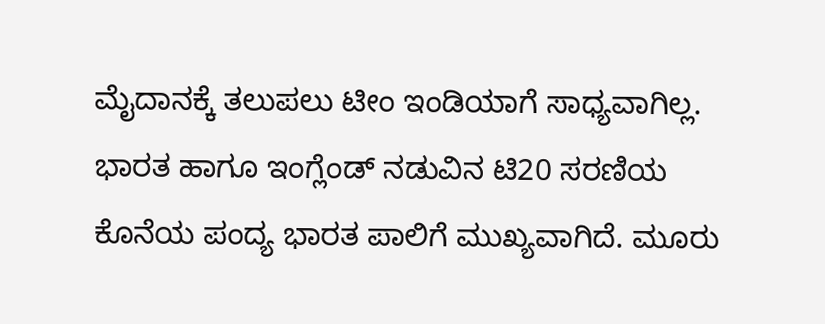ಮೈದಾನಕ್ಕೆ ತಲುಪಲು ಟೀಂ ಇಂಡಿಯಾಗೆ ಸಾಧ್ಯವಾಗಿಲ್ಲ.
ಭಾರತ ಹಾಗೂ ಇಂಗ್ಲೆಂಡ್ ನಡುವಿನ ಟಿ20 ಸರಣಿಯ ಕೊನೆಯ ಪಂದ್ಯ ಭಾರತ ಪಾಲಿಗೆ ಮುಖ್ಯವಾಗಿದೆ. ಮೂರು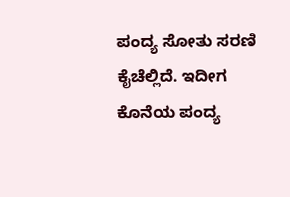ಪಂದ್ಯ ಸೋತು ಸರಣಿ ಕೈಚೆಲ್ಲಿದೆ. ಇದೀಗ ಕೊನೆಯ ಪಂದ್ಯ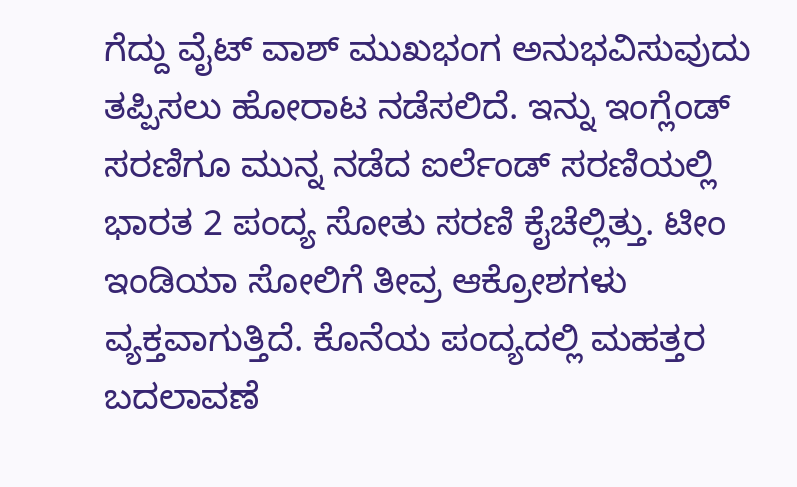ಗೆದ್ದು ವೈಟ್ ವಾಶ್ ಮುಖಭಂಗ ಅನುಭವಿಸುವುದು ತಪ್ಪಿಸಲು ಹೋರಾಟ ನಡೆಸಲಿದೆ. ಇನ್ನು ಇಂಗ್ಲೆಂಡ್ ಸರಣಿಗೂ ಮುನ್ನ ನಡೆದ ಐರ್ಲೆಂಡ್ ಸರಣಿಯಲ್ಲಿ ಭಾರತ 2 ಪಂದ್ಯ ಸೋತು ಸರಣಿ ಕೈಚೆಲ್ಲಿತ್ತು. ಟೀಂ ಇಂಡಿಯಾ ಸೋಲಿಗೆ ತೀವ್ರ ಆಕ್ರೋಶಗಳು ವ್ಯಕ್ತವಾಗುತ್ತಿದೆ. ಕೊನೆಯ ಪಂದ್ಯದಲ್ಲಿ ಮಹತ್ತರ ಬದಲಾವಣೆ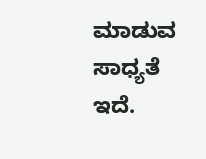ಮಾಡುವ ಸಾಧ್ಯತೆ ಇದೆ.